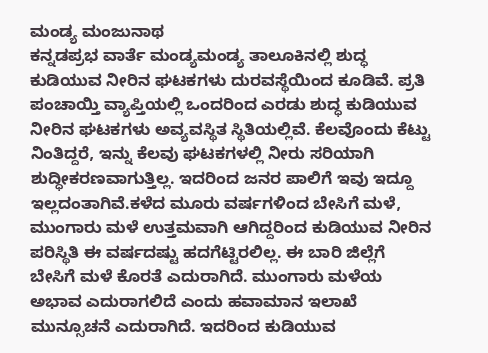ಮಂಡ್ಯ ಮಂಜುನಾಥ
ಕನ್ನಡಪ್ರಭ ವಾರ್ತೆ ಮಂಡ್ಯಮಂಡ್ಯ ತಾಲೂಕಿನಲ್ಲಿ ಶುದ್ಧ ಕುಡಿಯುವ ನೀರಿನ ಘಟಕಗಳು ದುರವಸ್ಥೆಯಿಂದ ಕೂಡಿವೆ. ಪ್ರತಿ ಪಂಚಾಯ್ತಿ ವ್ಯಾಪ್ತಿಯಲ್ಲಿ ಒಂದರಿಂದ ಎರಡು ಶುದ್ಧ ಕುಡಿಯುವ ನೀರಿನ ಘಟಕಗಳು ಅವ್ಯವಸ್ಥಿತ ಸ್ಥಿತಿಯಲ್ಲಿವೆ. ಕೆಲವೊಂದು ಕೆಟ್ಟು ನಿಂತಿದ್ದರೆ, ಇನ್ನು ಕೆಲವು ಘಟಕಗಳಲ್ಲಿ ನೀರು ಸರಿಯಾಗಿ ಶುದ್ಧೀಕರಣವಾಗುತ್ತಿಲ್ಲ. ಇದರಿಂದ ಜನರ ಪಾಲಿಗೆ ಇವು ಇದ್ದೂ ಇಲ್ಲದಂತಾಗಿವೆ.ಕಳೆದ ಮೂರು ವರ್ಷಗಳಿಂದ ಬೇಸಿಗೆ ಮಳೆ, ಮುಂಗಾರು ಮಳೆ ಉತ್ತಮವಾಗಿ ಆಗಿದ್ದರಿಂದ ಕುಡಿಯುವ ನೀರಿನ ಪರಿಸ್ಥಿತಿ ಈ ವರ್ಷದಷ್ಟು ಹದಗೆಟ್ಟಿರಲಿಲ್ಲ. ಈ ಬಾರಿ ಜಿಲ್ಲೆಗೆ ಬೇಸಿಗೆ ಮಳೆ ಕೊರತೆ ಎದುರಾಗಿದೆ. ಮುಂಗಾರು ಮಳೆಯ ಅಭಾವ ಎದುರಾಗಲಿದೆ ಎಂದು ಹವಾಮಾನ ಇಲಾಖೆ ಮುನ್ಸೂಚನೆ ಎದುರಾಗಿದೆ. ಇದರಿಂದ ಕುಡಿಯುವ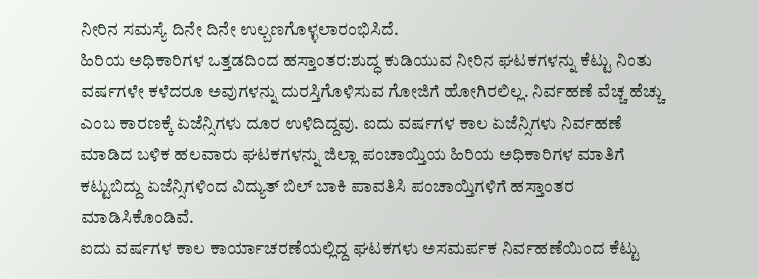ನೀರಿನ ಸಮಸ್ಯೆ ದಿನೇ ದಿನೇ ಉಲ್ಬಣಗೊಳ್ಳಲಾರಂಭಿಸಿದೆ.
ಹಿರಿಯ ಅಧಿಕಾರಿಗಳ ಒತ್ತಡದಿಂದ ಹಸ್ತಾಂತರ:ಶುದ್ಧ ಕುಡಿಯುವ ನೀರಿನ ಘಟಕಗಳನ್ನು ಕೆಟ್ಟು ನಿಂತು ವರ್ಷಗಳೇ ಕಳೆದರೂ ಅವುಗಳನ್ನು ದುರಸ್ತಿಗೊಳಿಸುವ ಗೋಜಿಗೆ ಹೋಗಿರಲಿಲ್ಲ. ನಿರ್ವಹಣೆ ವೆಚ್ಚ ಹೆಚ್ಚು ಎಂಬ ಕಾರಣಕ್ಕೆ ಏಜೆನ್ಸಿಗಳು ದೂರ ಉಳಿದಿದ್ದವು. ಐದು ವರ್ಷಗಳ ಕಾಲ ಏಜೆನ್ಸಿಗಳು ನಿರ್ವಹಣೆ ಮಾಡಿದ ಬಳಿಕ ಹಲವಾರು ಘಟಕಗಳನ್ನು ಜಿಲ್ಲಾ ಪಂಚಾಯ್ತಿಯ ಹಿರಿಯ ಅಧಿಕಾರಿಗಳ ಮಾತಿಗೆ ಕಟ್ಟುಬಿದ್ದು ಏಜೆನ್ಸಿಗಳಿಂದ ವಿದ್ಯುತ್ ಬಿಲ್ ಬಾಕಿ ಪಾವತಿಸಿ ಪಂಚಾಯ್ತಿಗಳಿಗೆ ಹಸ್ತಾಂತರ ಮಾಡಿಸಿಕೊಂಡಿವೆ.
ಐದು ವರ್ಷಗಳ ಕಾಲ ಕಾರ್ಯಾಚರಣೆಯಲ್ಲಿದ್ದ ಘಟಕಗಳು ಅಸಮರ್ಪಕ ನಿರ್ವಹಣೆಯಿಂದ ಕೆಟ್ಟು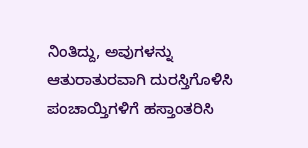ನಿಂತಿದ್ದು, ಅವುಗಳನ್ನು ಆತುರಾತುರವಾಗಿ ದುರಸ್ತಿಗೊಳಿಸಿ ಪಂಚಾಯ್ತಿಗಳಿಗೆ ಹಸ್ತಾಂತರಿಸಿ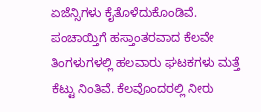ಏಜೆನ್ಸಿಗಳು ಕೈತೊಳೆದುಕೊಂಡಿವೆ. ಪಂಚಾಯ್ತಿಗೆ ಹಸ್ತಾಂತರವಾದ ಕೆಲವೇ ತಿಂಗಳುಗಳಲ್ಲಿ ಹಲವಾರು ಘಟಕಗಳು ಮತ್ತೆ ಕೆಟ್ಟು ನಿಂತಿವೆ. ಕೆಲವೊಂದರಲ್ಲಿ ನೀರು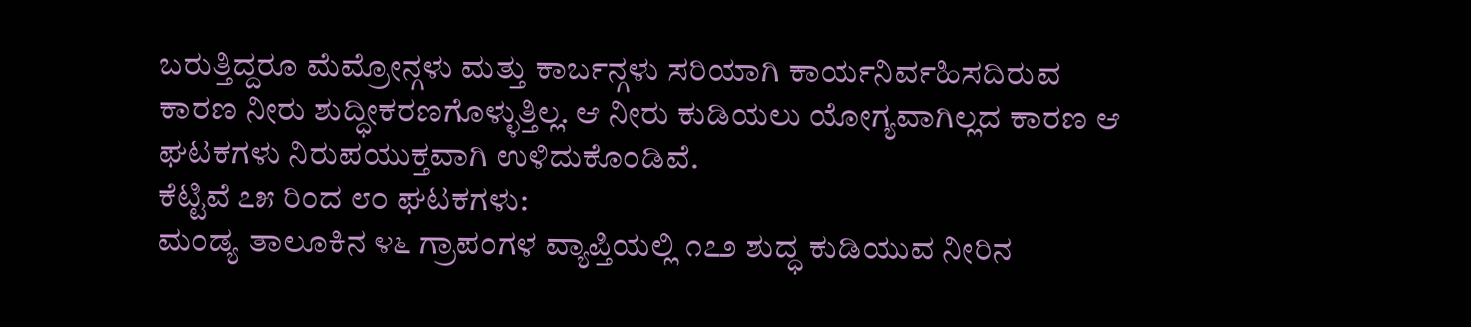ಬರುತ್ತಿದ್ದರೂ ಮೆಮ್ರೋನ್ಗಳು ಮತ್ತು ಕಾರ್ಬನ್ಗಳು ಸರಿಯಾಗಿ ಕಾರ್ಯನಿರ್ವಹಿಸದಿರುವ ಕಾರಣ ನೀರು ಶುದ್ಧೀಕರಣಗೊಳ್ಳುತ್ತಿಲ್ಲ. ಆ ನೀರು ಕುಡಿಯಲು ಯೋಗ್ಯವಾಗಿಲ್ಲದ ಕಾರಣ ಆ ಘಟಕಗಳು ನಿರುಪಯುಕ್ತವಾಗಿ ಉಳಿದುಕೊಂಡಿವೆ.
ಕೆಟ್ಟಿವೆ ೭೫ ರಿಂದ ೮೦ ಘಟಕಗಳು:
ಮಂಡ್ಯ ತಾಲೂಕಿನ ೪೬ ಗ್ರಾಪಂಗಳ ವ್ಯಾಪ್ತಿಯಲ್ಲಿ ೧೭೨ ಶುದ್ಧ ಕುಡಿಯುವ ನೀರಿನ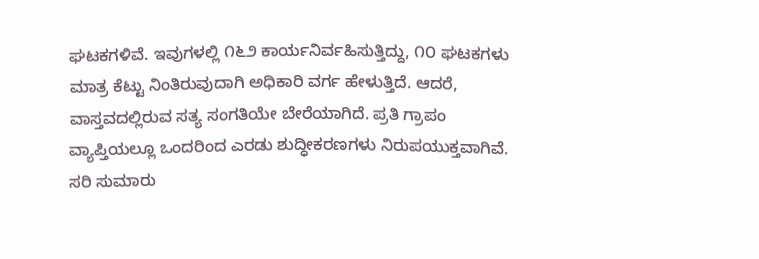ಘಟಕಗಳಿವೆ. ಇವುಗಳಲ್ಲಿ ೧೬೨ ಕಾರ್ಯನಿರ್ವಹಿಸುತ್ತಿದ್ದು, ೧೦ ಘಟಕಗಳು ಮಾತ್ರ ಕೆಟ್ಟು ನಿಂತಿರುವುದಾಗಿ ಅಧಿಕಾರಿ ವರ್ಗ ಹೇಳುತ್ತಿದೆ. ಆದರೆ, ವಾಸ್ತವದಲ್ಲಿರುವ ಸತ್ಯ ಸಂಗತಿಯೇ ಬೇರೆಯಾಗಿದೆ. ಪ್ರತಿ ಗ್ರಾಪಂ ವ್ಯಾಪ್ತಿಯಲ್ಲೂ ಒಂದರಿಂದ ಎರಡು ಶುದ್ಧೀಕರಣಗಳು ನಿರುಪಯುಕ್ತವಾಗಿವೆ. ಸರಿ ಸುಮಾರು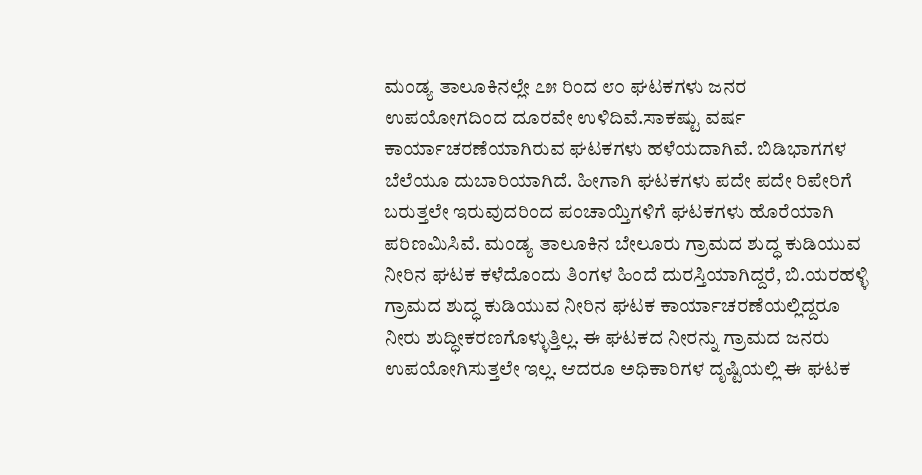ಮಂಡ್ಯ ತಾಲೂಕಿನಲ್ಲೇ ೭೫ ರಿಂದ ೮೦ ಘಟಕಗಳು ಜನರ ಉಪಯೋಗದಿಂದ ದೂರವೇ ಉಳಿದಿವೆ.ಸಾಕಷ್ಟು ವರ್ಷ ಕಾರ್ಯಾಚರಣೆಯಾಗಿರುವ ಘಟಕಗಳು ಹಳೆಯದಾಗಿವೆ. ಬಿಡಿಭಾಗಗಳ ಬೆಲೆಯೂ ದುಬಾರಿಯಾಗಿದೆ. ಹೀಗಾಗಿ ಘಟಕಗಳು ಪದೇ ಪದೇ ರಿಪೇರಿಗೆ ಬರುತ್ತಲೇ ಇರುವುದರಿಂದ ಪಂಚಾಯ್ತಿಗಳಿಗೆ ಘಟಕಗಳು ಹೊರೆಯಾಗಿ ಪರಿಣಮಿಸಿವೆ. ಮಂಡ್ಯ ತಾಲೂಕಿನ ಬೇಲೂರು ಗ್ರಾಮದ ಶುದ್ಧ ಕುಡಿಯುವ ನೀರಿನ ಘಟಕ ಕಳೆದೊಂದು ತಿಂಗಳ ಹಿಂದೆ ದುರಸ್ತಿಯಾಗಿದ್ದರೆ, ಬಿ.ಯರಹಳ್ಳಿ ಗ್ರಾಮದ ಶುದ್ಧ ಕುಡಿಯುವ ನೀರಿನ ಘಟಕ ಕಾರ್ಯಾಚರಣೆಯಲ್ಲಿದ್ದರೂ ನೀರು ಶುದ್ಧೀಕರಣಗೊಳ್ಳುತ್ತಿಲ್ಲ. ಈ ಘಟಕದ ನೀರನ್ನು ಗ್ರಾಮದ ಜನರು ಉಪಯೋಗಿಸುತ್ತಲೇ ಇಲ್ಲ. ಆದರೂ ಅಧಿಕಾರಿಗಳ ದೃಷ್ಟಿಯಲ್ಲಿ ಈ ಘಟಕ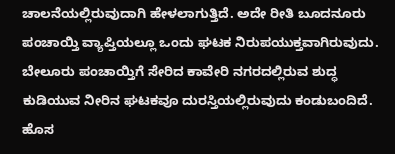ಚಾಲನೆಯಲ್ಲಿರುವುದಾಗಿ ಹೇಳಲಾಗುತ್ತಿದೆ. ಅದೇ ರೀತಿ ಬೂದನೂರು ಪಂಚಾಯ್ತಿ ವ್ಯಾಪ್ತಿಯಲ್ಲೂ ಒಂದು ಘಟಕ ನಿರುಪಯುಕ್ತವಾಗಿರುವುದು. ಬೇಲೂರು ಪಂಚಾಯ್ತಿಗೆ ಸೇರಿದ ಕಾವೇರಿ ನಗರದಲ್ಲಿರುವ ಶುದ್ಧ ಕುಡಿಯುವ ನೀರಿನ ಘಟಕವೂ ದುರಸ್ತಿಯಲ್ಲಿರುವುದು ಕಂಡುಬಂದಿದೆ.
ಹೊಸ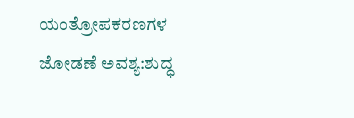ಯಂತ್ರೋಪಕರಣಗಳ ಜೋಡಣೆ ಅವಶ್ಯ:ಶುದ್ಧ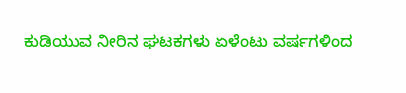ಕುಡಿಯುವ ನೀರಿನ ಘಟಕಗಳು ಏಳೆಂಟು ವರ್ಷಗಳಿಂದ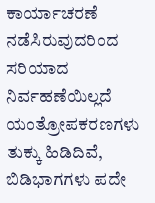ಕಾರ್ಯಾಚರಣೆ ನಡೆಸಿರುವುದರಿಂದ ಸರಿಯಾದ ನಿರ್ವಹಣೆಯಿಲ್ಲದೆ ಯಂತ್ರೋಪಕರಣಗಳು ತುಕ್ಕು ಹಿಡಿದಿವೆ, ಬಿಡಿಭಾಗಗಳು ಪದೇ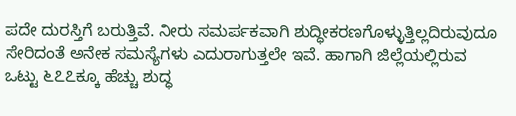ಪದೇ ದುರಸ್ತಿಗೆ ಬರುತ್ತಿವೆ. ನೀರು ಸಮರ್ಪಕವಾಗಿ ಶುದ್ಧೀಕರಣಗೊಳ್ಳುತ್ತಿಲ್ಲದಿರುವುದೂ ಸೇರಿದಂತೆ ಅನೇಕ ಸಮಸ್ಯೆಗಳು ಎದುರಾಗುತ್ತಲೇ ಇವೆ. ಹಾಗಾಗಿ ಜಿಲ್ಲೆಯಲ್ಲಿರುವ ಒಟ್ಟು ೬೭೭ಕ್ಕೂ ಹೆಚ್ಚು ಶುದ್ಧ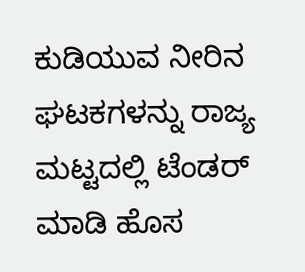ಕುಡಿಯುವ ನೀರಿನ ಘಟಕಗಳನ್ನು ರಾಜ್ಯ ಮಟ್ಟದಲ್ಲಿ ಟೆಂಡರ್ ಮಾಡಿ ಹೊಸ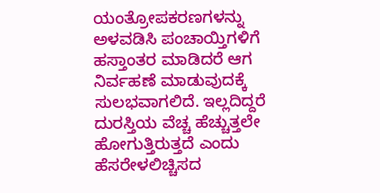ಯಂತ್ರೋಪಕರಣಗಳನ್ನು ಅಳವಡಿಸಿ ಪಂಚಾಯ್ತಿಗಳಿಗೆ ಹಸ್ತಾಂತರ ಮಾಡಿದರೆ ಆಗ ನಿರ್ವಹಣೆ ಮಾಡುವುದಕ್ಕೆ ಸುಲಭವಾಗಲಿದೆ. ಇಲ್ಲದಿದ್ದರೆ ದುರಸ್ತಿಯ ವೆಚ್ಚ ಹೆಚ್ಚುತ್ತಲೇ ಹೋಗುತ್ತಿರುತ್ತದೆ ಎಂದು ಹೆಸರೇಳಲಿಚ್ಚಿಸದ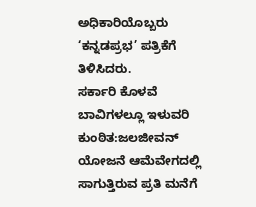ಅಧಿಕಾರಿಯೊಬ್ಬರು ‘ಕನ್ನಡಪ್ರಭ’ ಪತ್ರಿಕೆಗೆ ತಿಳಿಸಿದರು.
ಸರ್ಕಾರಿ ಕೊಳವೆ ಬಾವಿಗಳಲ್ಲೂ ಇಳುವರಿ ಕುಂಠಿತ:ಜಲಜೀವನ್ ಯೋಜನೆ ಆಮೆವೇಗದಲ್ಲಿ ಸಾಗುತ್ತಿರುವ ಪ್ರತಿ ಮನೆಗೆ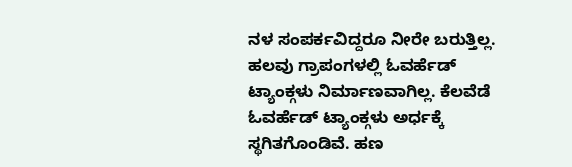ನಳ ಸಂಪರ್ಕವಿದ್ದರೂ ನೀರೇ ಬರುತ್ತಿಲ್ಲ. ಹಲವು ಗ್ರಾಪಂಗಳಲ್ಲಿ ಓವರ್ಹೆಡ್ ಟ್ಯಾಂಕ್ಗಳು ನಿರ್ಮಾಣವಾಗಿಲ್ಲ. ಕೆಲವೆಡೆ ಓವರ್ಹೆಡ್ ಟ್ಯಾಂಕ್ಗಳು ಅರ್ಧಕ್ಕೆ ಸ್ಥಗಿತಗೊಂಡಿವೆ. ಹಣ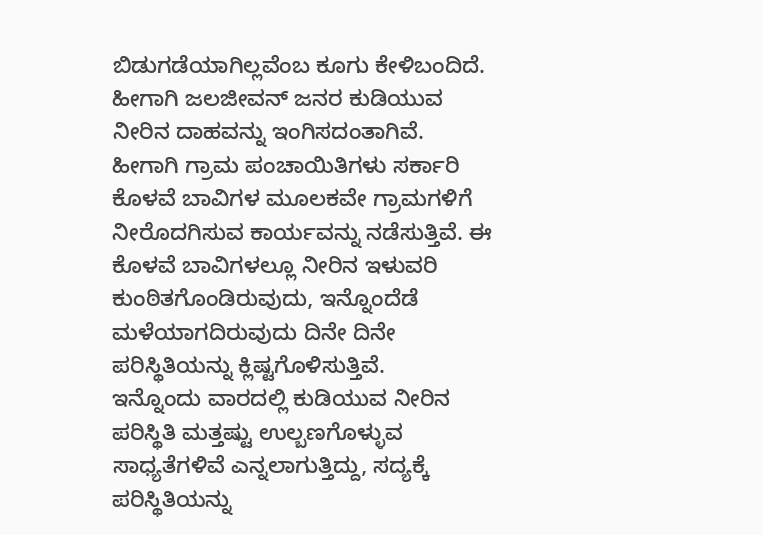ಬಿಡುಗಡೆಯಾಗಿಲ್ಲವೆಂಬ ಕೂಗು ಕೇಳಿಬಂದಿದೆ. ಹೀಗಾಗಿ ಜಲಜೀವನ್ ಜನರ ಕುಡಿಯುವ ನೀರಿನ ದಾಹವನ್ನು ಇಂಗಿಸದಂತಾಗಿವೆ. ಹೀಗಾಗಿ ಗ್ರಾಮ ಪಂಚಾಯಿತಿಗಳು ಸರ್ಕಾರಿ ಕೊಳವೆ ಬಾವಿಗಳ ಮೂಲಕವೇ ಗ್ರಾಮಗಳಿಗೆ ನೀರೊದಗಿಸುವ ಕಾರ್ಯವನ್ನು ನಡೆಸುತ್ತಿವೆ. ಈ ಕೊಳವೆ ಬಾವಿಗಳಲ್ಲೂ ನೀರಿನ ಇಳುವರಿ ಕುಂಠಿತಗೊಂಡಿರುವುದು, ಇನ್ನೊಂದೆಡೆ ಮಳೆಯಾಗದಿರುವುದು ದಿನೇ ದಿನೇ ಪರಿಸ್ಥಿತಿಯನ್ನು ಕ್ಲಿಷ್ಟಗೊಳಿಸುತ್ತಿವೆ.
ಇನ್ನೊಂದು ವಾರದಲ್ಲಿ ಕುಡಿಯುವ ನೀರಿನ ಪರಿಸ್ಥಿತಿ ಮತ್ತಷ್ಟು ಉಲ್ಬಣಗೊಳ್ಳುವ ಸಾಧ್ಯತೆಗಳಿವೆ ಎನ್ನಲಾಗುತ್ತಿದ್ದು, ಸದ್ಯಕ್ಕೆ ಪರಿಸ್ಥಿತಿಯನ್ನು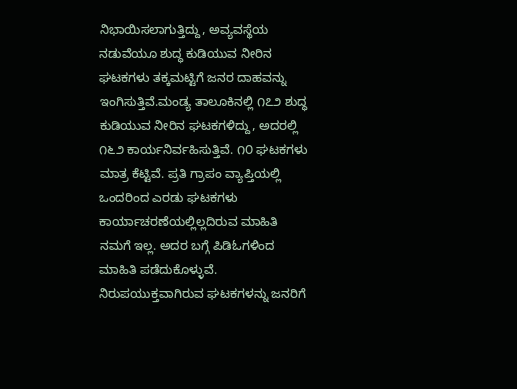ನಿಭಾಯಿಸಲಾಗುತ್ತಿದ್ದು, ಅವ್ಯವಸ್ಥೆಯ ನಡುವೆಯೂ ಶುದ್ಧ ಕುಡಿಯುವ ನೀರಿನ ಘಟಕಗಳು ತಕ್ಕಮಟ್ಟಿಗೆ ಜನರ ದಾಹವನ್ನು ಇಂಗಿಸುತ್ತಿವೆ.ಮಂಡ್ಯ ತಾಲೂಕಿನಲ್ಲಿ ೧೭೨ ಶುದ್ಧ ಕುಡಿಯುವ ನೀರಿನ ಘಟಕಗಳಿದ್ದು, ಅದರಲ್ಲಿ ೧೬೨ ಕಾರ್ಯನಿರ್ವಹಿಸುತ್ತಿವೆ. ೧೦ ಘಟಕಗಳು ಮಾತ್ರ ಕೆಟ್ಟಿವೆ. ಪ್ರತಿ ಗ್ರಾಪಂ ವ್ಯಾಪ್ತಿಯಲ್ಲಿ ಒಂದರಿಂದ ಎರಡು ಘಟಕಗಳು ಕಾರ್ಯಾಚರಣೆಯಲ್ಲಿಲ್ಲದಿರುವ ಮಾಹಿತಿ ನಮಗೆ ಇಲ್ಲ. ಅದರ ಬಗ್ಗೆ ಪಿಡಿಓಗಳಿಂದ ಮಾಹಿತಿ ಪಡೆದುಕೊಳ್ಳುವೆ. ನಿರುಪಯುಕ್ತವಾಗಿರುವ ಘಟಕಗಳನ್ನು ಜನರಿಗೆ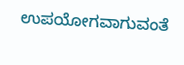ಉಪಯೋಗವಾಗುವಂತೆ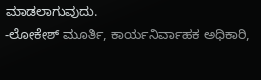ಮಾಡಲಾಗುವುದು.
-ಲೋಕೇಶ್ ಮೂರ್ತಿ, ಕಾರ್ಯನಿರ್ವಾಹಕ ಅಧಿಕಾರಿ,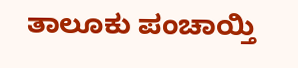ತಾಲೂಕು ಪಂಚಾಯ್ತಿ